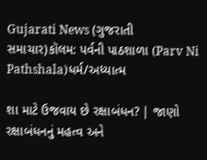Gujarati News (ગુજરાતી સમાચાર)કૉલમ: પર્વની પાઠશાળા (Parv Ni Pathshala)ધર્મ/અધ્યાત્મ

શા માટે ઉજવાય છે રક્ષાબંધન? | જાણો રક્ષાબંધનનું મહત્વ અને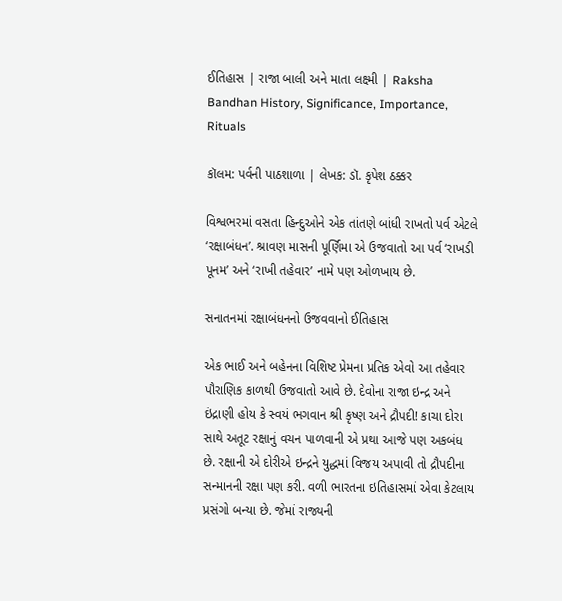ઈતિહાસ | રાજા બાલી અને માતા લક્ષ્મી | Raksha Bandhan History, Significance, Importance, Rituals

કૉલમ: પર્વની પાઠશાળા | લેખક: ડૉ. કૃપેશ ઠક્કર

વિશ્વભરમાં વસતા હિન્દુઓને એક તાંતણે બાંધી રાખતો પર્વ એટલે ‘રક્ષાબંધન’. શ્રાવણ માસની પૂર્ણિમા એ ઉજવાતો આ પર્વ ‘રાખડી પૂનમ’ અને ‘રાખી તહેવાર’ નામે પણ ઓળખાય છે.

સનાતનમાં રક્ષાબંધનનો ઉજવવાનો ઈતિહાસ

એક ભાઈ અને બહેનના વિશિષ્ટ પ્રેમના પ્રતિક એવો આ તહેવાર પૌરાણિક કાળથી ઉજવાતો આવે છે. દેવોના રાજા ઇન્દ્ર અને ઇંદ્રાણી હોય કે સ્વયં ભગવાન શ્રી કૃષ્ણ અને દ્રૌપદી! કાચા દોરા સાથે અતૂટ રક્ષાનું વચન પાળવાની એ પ્રથા આજે પણ અકબંધ છે. રક્ષાની એ દોરીએ ઇન્દ્રને યુદ્ધમાં વિજય અપાવી તો દ્રૌપદીના સન્માનની રક્ષા પણ કરી. વળી ભારતના ઇતિહાસમાં એવા કેટલાય પ્રસંગો બન્યા છે. જેમાં રાજ્યની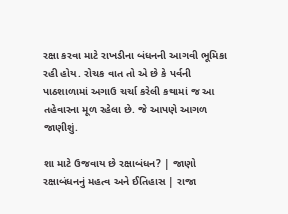રક્ષા કરવા માટે રાખડીના બંધનની આગવી ભૂમિકા રહી હોય. રોચક વાત તો એ છે કે પર્વની પાઠશાળામાં અગાઉ ચર્ચા કરેલી કથામાં જ આ તહેવારના મૂળ રહેલા છે. જે આપણે આગળ જાણીશું.

શા માટે ઉજવાય છે રક્ષાબંધન? | જાણો રક્ષાબંધનનું મહત્વ અને ઈતિહાસ | રાજા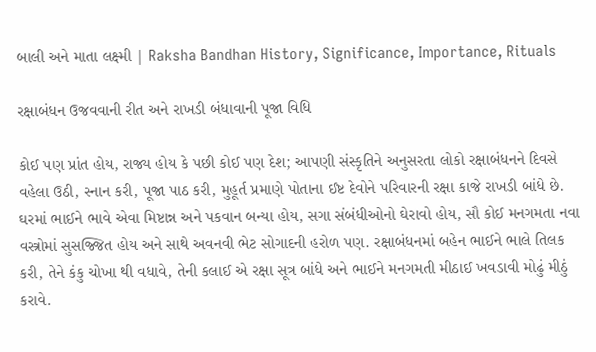બાલી અને માતા લક્ષ્મી | Raksha Bandhan History, Significance, Importance, Rituals

રક્ષાબંધન ઉજવવાની રીત અને રાખડી બંધાવાની પૂજા વિધિ

કોઈ પણ પ્રાંત હોય, રાજ્ય હોય કે પછી કોઈ પણ દેશ; આપણી સંસ્કૃતિને અનુસરતા લોકો રક્ષાબંધનને દિવસે વહેલા ઉઠી, સ્નાન કરી, પૂજા પાઠ કરી, મુહૂર્ત પ્રમાણે પોતાના ઈષ્ટ દેવોને પરિવારની રક્ષા કાજે રાખડી બાંધે છે. ઘરમાં ભાઈને ભાવે એવા મિષ્ટાન્ન અને પકવાન બન્યા હોય, સગા સંબંધીઓનો ઘેરાવો હોય, સૌ કોઈ મનગમતા નવા વસ્ત્રોમાં સુસજ્જિત હોય અને સાથે અવનવી ભેટ સોગાદની હરોળ પણ. રક્ષાબંધનમાં બહેન ભાઈને ભાલે તિલક કરી, તેને કંકુ ચોખા થી વધાવે, તેની કલાઈ એ રક્ષા સૂત્ર બાંધે અને ભાઈને મનગમતી મીઠાઈ ખવડાવી મોઢું મીઠું કરાવે.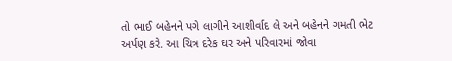તો ભાઈ બહેનને પગે લાગીને આશીર્વાદ લે અને બહેનને ગમતી ભેટ અર્પણ કરે. આ ચિત્ર દરેક ઘર અને પરિવારમાં જોવા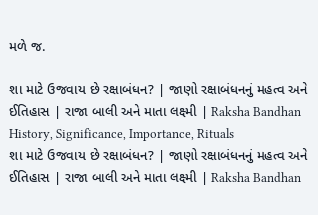મળે જ.

શા માટે ઉજવાય છે રક્ષાબંધન? | જાણો રક્ષાબંધનનું મહત્વ અને ઈતિહાસ | રાજા બાલી અને માતા લક્ષ્મી | Raksha Bandhan History, Significance, Importance, Rituals
શા માટે ઉજવાય છે રક્ષાબંધન? | જાણો રક્ષાબંધનનું મહત્વ અને ઈતિહાસ | રાજા બાલી અને માતા લક્ષ્મી | Raksha Bandhan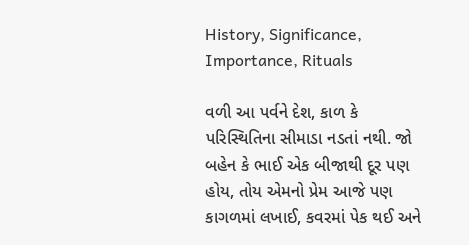History, Significance, Importance, Rituals

વળી આ પર્વને દેશ, કાળ કે પરિસ્થિતિના સીમાડા નડતાં નથી. જો બહેન કે ભાઈ એક બીજાથી દૂર પણ હોય, તોય એમનો પ્રેમ આજે પણ કાગળમાં લખાઈ, કવરમાં પેક થઈ અને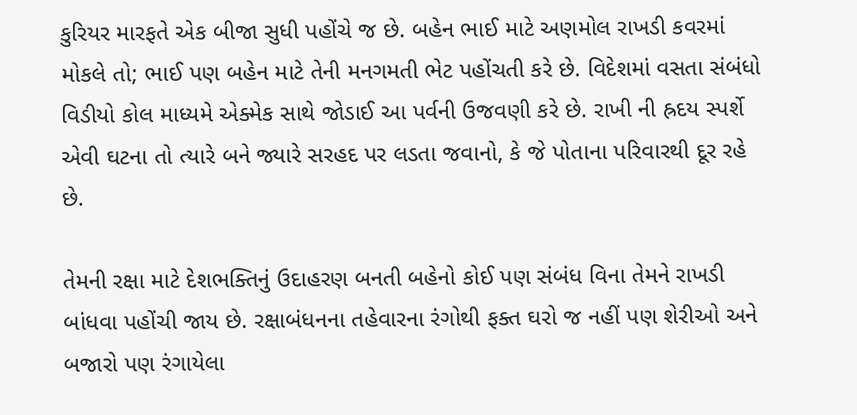કુરિયર મારફતે એક બીજા સુધી પહોંચે જ છે. બહેન ભાઈ માટે અણમોલ રાખડી કવરમાં મોકલે તો; ભાઈ પણ બહેન માટે તેની મનગમતી ભેટ પહોંચતી કરે છે. વિદેશમાં વસતા સંબંધો વિડીયો કોલ માધ્યમે એક્મેક સાથે જોડાઈ આ પર્વની ઉજવણી કરે છે. રાખી ની હ્રદય સ્પર્શે એવી ઘટના તો ત્યારે બને જ્યારે સરહદ પર લડતા જવાનો, કે જે પોતાના પરિવારથી દૂર રહે છે.

તેમની રક્ષા માટે દેશભક્તિનું ઉદાહરણ બનતી બહેનો કોઈ પણ સંબંધ વિના તેમને રાખડી બાંધવા પહોંચી જાય છે. રક્ષાબંધનના તહેવારના રંગોથી ફક્ત ઘરો જ નહીં પણ શેરીઓ અને બજારો પણ રંગાયેલા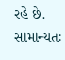રહે છે. સામાન્યતઃ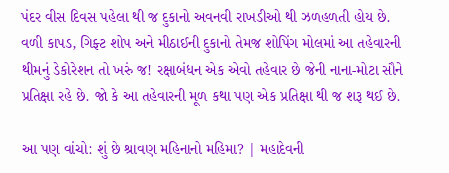પંદર વીસ દિવસ પહેલા થી જ દુકાનો અવનવી રાખડીઓ થી ઝળહળતી હોય છે. વળી કાપડ, ગિફ્ટ શોપ અને મીઠાઈની દુકાનો તેમજ શોપિંગ મોલમાં આ તહેવારની થીમનું ડેકોરેશન તો ખરું જ! રક્ષાબંધન એક એવો તહેવાર છે જેની નાના-મોટા સૌને પ્રતિક્ષા રહે છે. જો કે આ તહેવારની મૂળ કથા પણ એક પ્રતિક્ષા થી જ શરૂ થઈ છે.

આ પણ વાંચો: શું છે શ્રાવણ મહિનાનો મહિમા? | મહાદેવની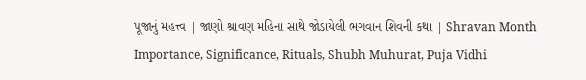પૂજાનું મહત્ત્વ | જાણો શ્રાવણ મહિના સાથે જોડાયેલી ભગવાન શિવની કથા | Shravan Month Importance, Significance, Rituals, Shubh Muhurat, Puja Vidhi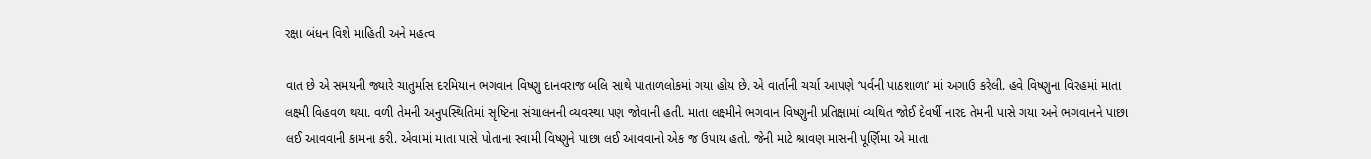રક્ષા બંધન વિશે માહિતી અને મહત્વ

વાત છે એ સમયની જ્યારે ચાતુર્માસ દરમિયાન ભગવાન વિષ્ણુ દાનવરાજ બલિ સાથે પાતાળલોકમાં ગયા હોય છે. એ વાર્તાની ચર્ચા આપણે ‘પર્વની પાઠશાળા’ માં અગાઉ કરેલી. હવે વિષ્ણુના વિરહમાં માતા લક્ષ્મી વિહવળ થયા. વળી તેમની અનુપસ્થિતિમાં સૃષ્ટિના સંચાલનની વ્યવસ્થા પણ જોવાની હતી. માતા લક્ષ્મીને ભગવાન વિષ્ણુની પ્રતિક્ષામાં વ્યથિત જોઈ દેવર્ષી નારદ તેમની પાસે ગયા અને ભગવાનને પાછા લઈ આવવાની કામના કરી. એવામાં માતા પાસે પોતાના સ્વામી વિષ્ણુને પાછા લઈ આવવાનો એક જ ઉપાય હતો. જેની માટે શ્રાવણ માસની પૂર્ણિમા એ માતા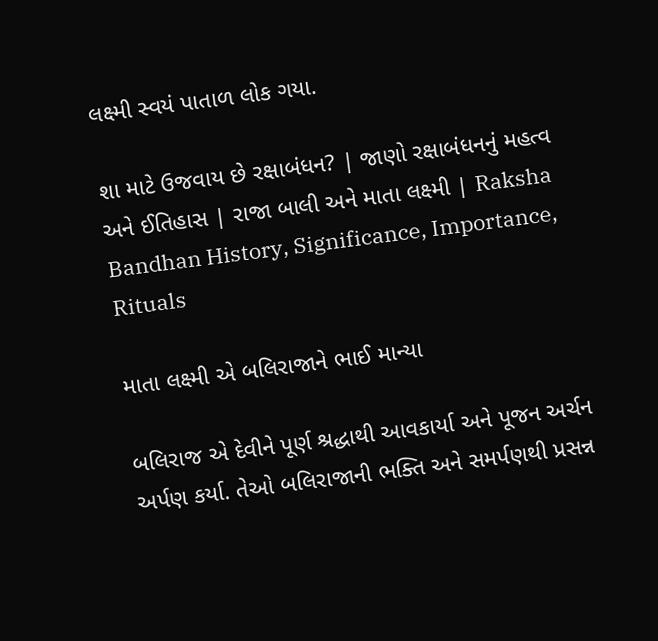લક્ષ્મી સ્વયં પાતાળ લોક ગયા.

શા માટે ઉજવાય છે રક્ષાબંધન? | જાણો રક્ષાબંધનનું મહત્વ અને ઈતિહાસ | રાજા બાલી અને માતા લક્ષ્મી | Raksha Bandhan History, Significance, Importance, Rituals

માતા લક્ષ્મી એ બલિરાજાને ભાઈ માન્યા

બલિરાજ એ દેવીને પૂર્ણ શ્રદ્ધાથી આવકાર્યા અને પૂજન અર્ચન અર્પણ કર્યા. તેઓ બલિરાજાની ભક્તિ અને સમર્પણથી પ્રસન્ન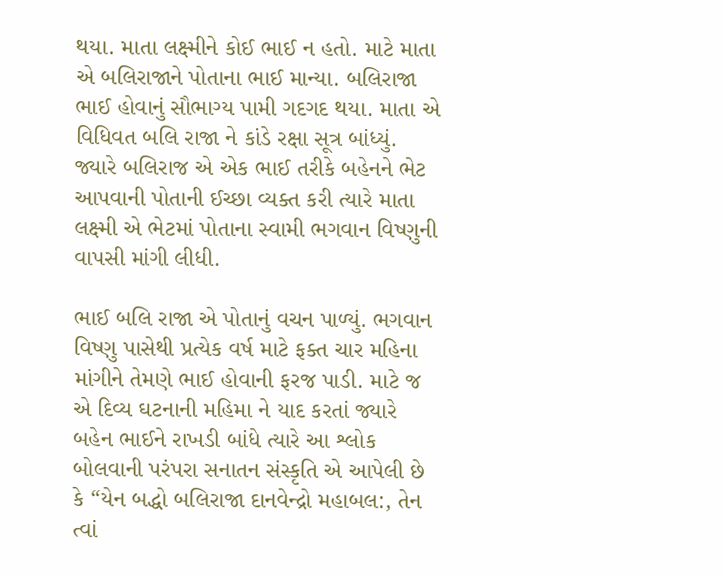થયા. માતા લક્ષ્મીને કોઈ ભાઈ ન હતો. માટે માતા એ બલિરાજાને પોતાના ભાઈ માન્યા. બલિરાજા ભાઈ હોવાનું સૌભાગ્ય પામી ગદગદ થયા. માતા એ વિધિવત બલિ રાજા ને કાંડે રક્ષા સૂત્ર બાંધ્યું. જ્યારે બલિરાજ એ એક ભાઈ તરીકે બહેનને ભેટ આપવાની પોતાની ઈચ્છા વ્યક્ત કરી ત્યારે માતા લક્ષ્મી એ ભેટમાં પોતાના સ્વામી ભગવાન વિષ્ણુની વાપસી માંગી લીધી.

ભાઈ બલિ રાજા એ પોતાનું વચન પાળ્યું. ભગવાન વિષ્ણુ પાસેથી પ્રત્યેક વર્ષ માટે ફક્ત ચાર મહિના માંગીને તેમણે ભાઈ હોવાની ફરજ પાડી. માટે જ એ દિવ્ય ઘટનાની મહિમા ને યાદ કરતાં જ્યારે બહેન ભાઈને રાખડી બાંધે ત્યારે આ શ્લોક બોલવાની પરંપરા સનાતન સંસ્કૃતિ એ આપેલી છે કે “યેન બદ્ધો બલિરાજા દાનવેન્દ્રો મહાબલ:, તેન ત્વાં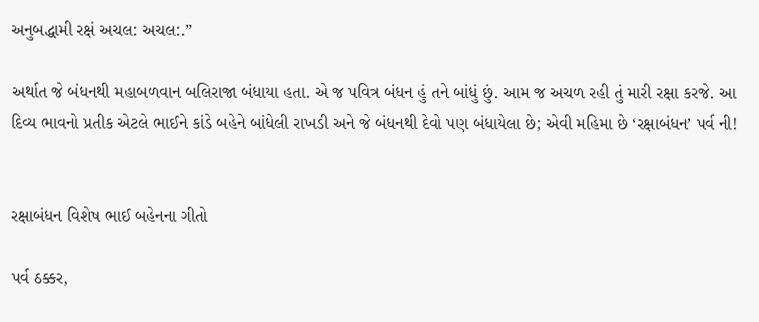અનુબદ્ધામી રક્ષં અચલ: અચલ:.”

અર્થાત જે બંધનથી મહાબળવાન બલિરાજા બંધાયા હતા. એ જ પવિત્ર બંધન હું તને બાંધું છું. આમ જ અચળ રહી તું મારી રક્ષા કરજે. આ દિવ્ય ભાવનો પ્રતીક એટલે ભાઈને કાંડે બહેને બાંધેલી રાખડી અને જે બંધનથી દેવો પણ બંધાયેલા છે; એવી મહિમા છે ‘રક્ષાબંધન’ પર્વ ની!


રક્ષાબંધન વિશેષ ભાઈ બહેનના ગીતો

પર્વ ઠક્કર,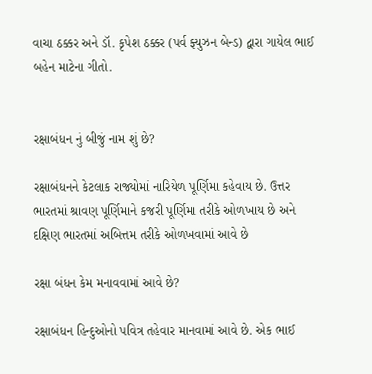વાચા ઠક્કર અને ડૉ. કૃપેશ ઠક્કર (પર્વ ફ્યુઝન બેન્ડ) દ્વારા ગાયેલ ભાઈ બહેન માટેના ગીતો.


રક્ષાબંધન નું બીજું નામ શું છે?

રક્ષાબંધનને કેટલાક રાજ્યોમાં નારિયેળ પૂર્ણિમા કહેવાય છે. ઉત્તર ભારતમાં શ્રાવણ પૂર્ણિમાને કજરી પૂર્ણિમા તરીકે ઓળખાય છે અને દક્ષિણ ભારતમાં અબિત્તમ તરીકે ઓળખવામાં આવે છે

રક્ષા બંધન કેમ મનાવવામાં આવે છે?

રક્ષાબંધન હિન્દુઓનો પવિત્ર તહેવાર માનવામાં આવે છે. એક ભાઈ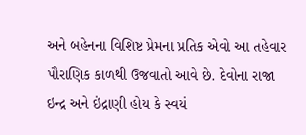અને બહેનના વિશિષ્ટ પ્રેમના પ્રતિક એવો આ તહેવાર પૌરાણિક કાળથી ઉજવાતો આવે છે. દેવોના રાજા ઇન્દ્ર અને ઇંદ્રાણી હોય કે સ્વયં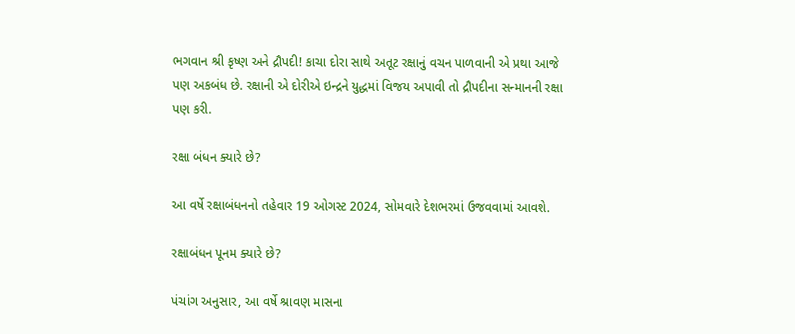ભગવાન શ્રી કૃષ્ણ અને દ્રૌપદી! કાચા દોરા સાથે અતૂટ રક્ષાનું વચન પાળવાની એ પ્રથા આજે પણ અકબંધ છે. રક્ષાની એ દોરીએ ઇન્દ્રને યુદ્ધમાં વિજય અપાવી તો દ્રૌપદીના સન્માનની રક્ષા પણ કરી.

રક્ષા બંધન ક્યારે છે?

આ વર્ષે રક્ષાબંધનનો તહેવાર 19 ઓગસ્ટ 2024, સોમવારે દેશભરમાં ઉજવવામાં આવશે.

રક્ષાબંધન પૂનમ ક્યારે છે?

પંચાંગ અનુસાર, આ વર્ષે શ્રાવણ માસના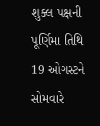શુક્લ પક્ષની પૂર્ણિમા તિથિ 19 ઓગસ્ટને સોમવારે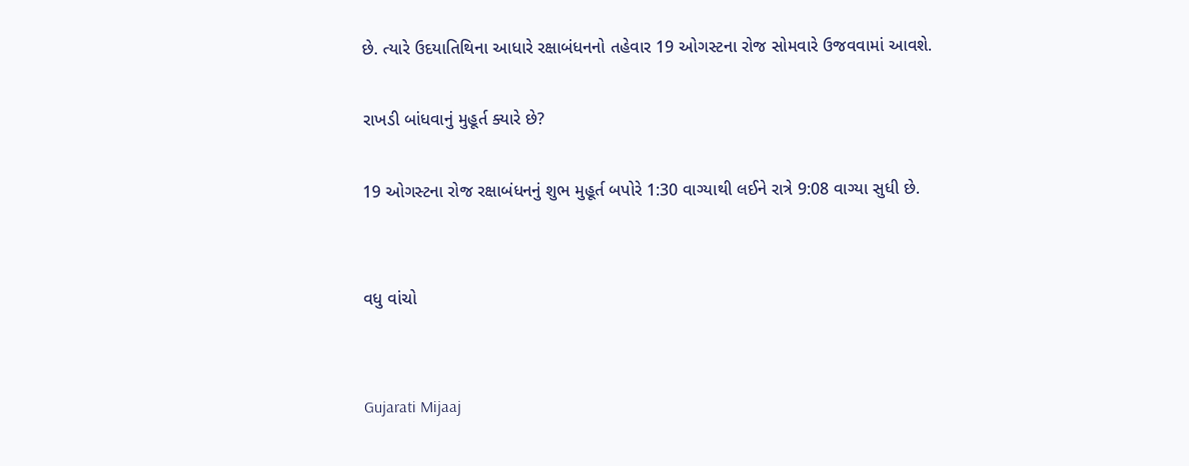છે. ત્યારે ઉદયાતિથિના આધારે રક્ષાબંધનનો તહેવાર 19 ઓગસ્ટના રોજ સોમવારે ઉજવવામાં આવશે.

રાખડી બાંધવાનું મુહૂર્ત ક્યારે છે?

19 ઓગસ્ટના રોજ રક્ષાબંધનનું શુભ મુહૂર્ત બપોરે 1:30 વાગ્યાથી લઈને રાત્રે 9:08 વાગ્યા સુધી છે.


વધુ વાંચો


Gujarati Mijaaj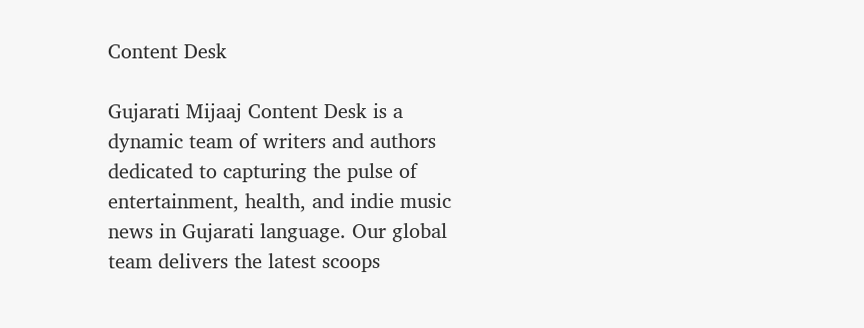Content Desk

Gujarati Mijaaj Content Desk is a dynamic team of writers and authors dedicated to capturing the pulse of entertainment, health, and indie music news in Gujarati language. Our global team delivers the latest scoops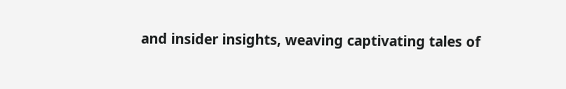and insider insights, weaving captivating tales of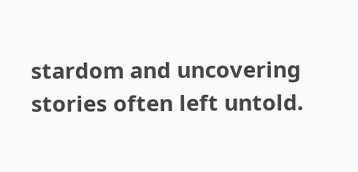stardom and uncovering stories often left untold.